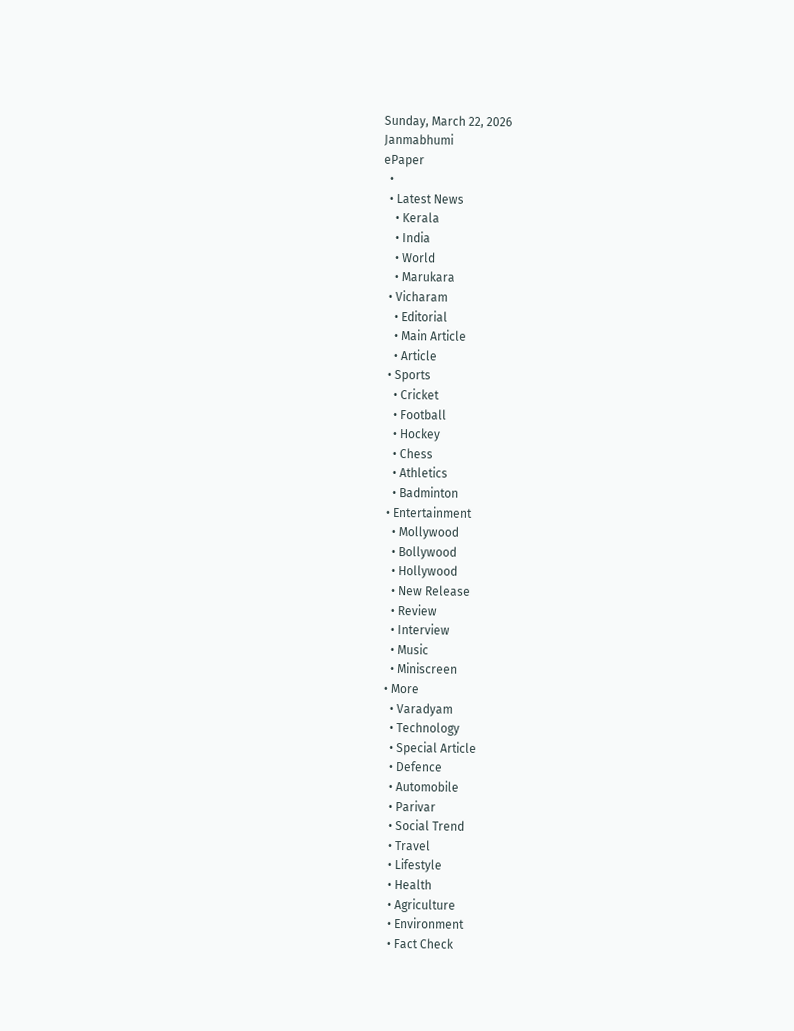Sunday, March 22, 2026
Janmabhumi
ePaper
  •
  • Latest News
    • Kerala
    • India
    • World
    • Marukara
  • Vicharam
    • Editorial
    • Main Article
    • Article
  • Sports
    • Cricket
    • Football
    • Hockey
    • Chess
    • Athletics
    • Badminton
  • Entertainment
    • Mollywood
    • Bollywood
    • Hollywood
    • New Release
    • Review
    • Interview
    • Music
    • Miniscreen
  • More
    • Varadyam
    • Technology
    • Special Article
    • Defence
    • Automobile
    • Parivar
    • Social Trend
    • Travel
    • Lifestyle
    • Health
    • Agriculture
    • Environment
    • Fact Check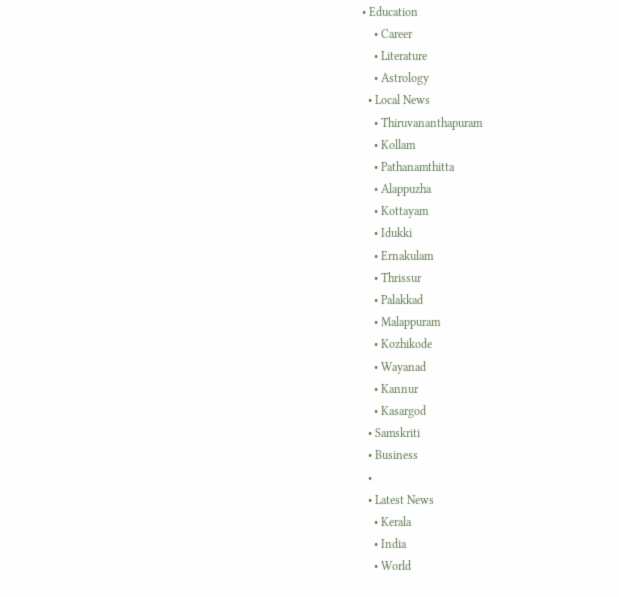• Education
    • Career
    • Literature
    • Astrology
  • Local News
    • Thiruvananthapuram
    • Kollam
    • Pathanamthitta
    • Alappuzha
    • Kottayam
    • Idukki
    • Ernakulam
    • Thrissur
    • Palakkad
    • Malappuram
    • Kozhikode
    • Wayanad
    • Kannur
    • Kasargod
  • Samskriti
  • Business
  •
  • Latest News
    • Kerala
    • India
    • World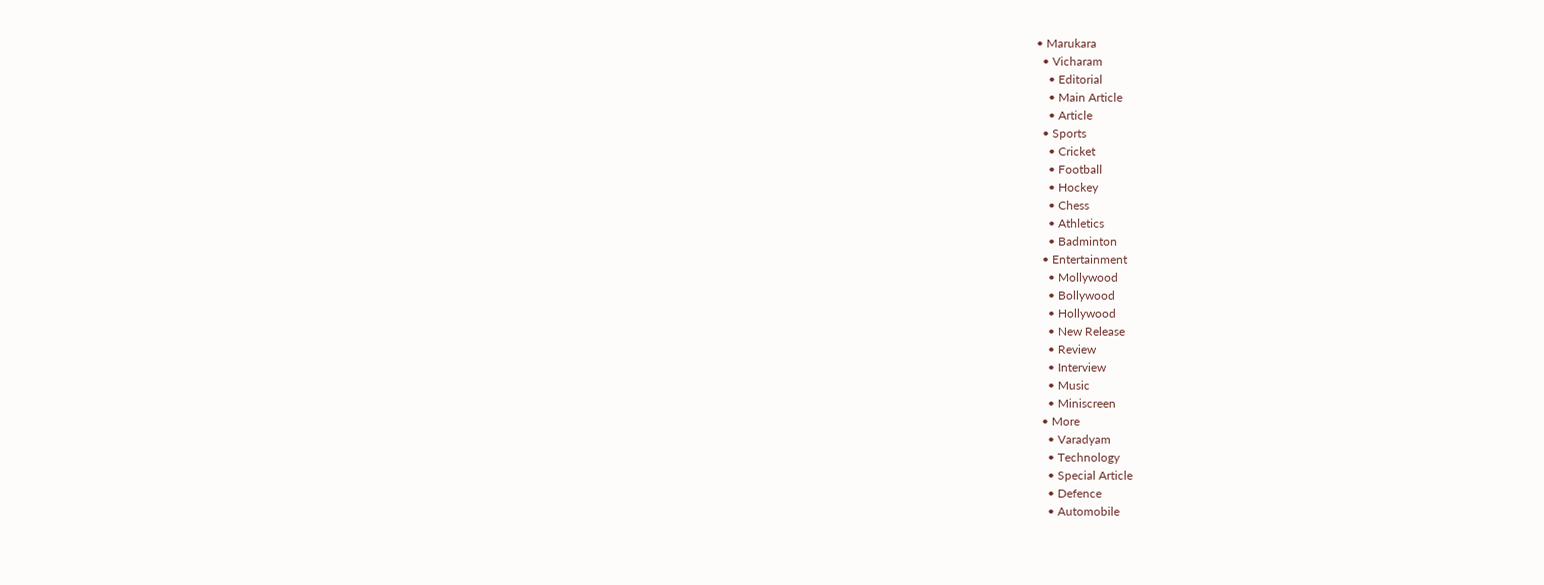• Marukara
  • Vicharam
    • Editorial
    • Main Article
    • Article
  • Sports
    • Cricket
    • Football
    • Hockey
    • Chess
    • Athletics
    • Badminton
  • Entertainment
    • Mollywood
    • Bollywood
    • Hollywood
    • New Release
    • Review
    • Interview
    • Music
    • Miniscreen
  • More
    • Varadyam
    • Technology
    • Special Article
    • Defence
    • Automobile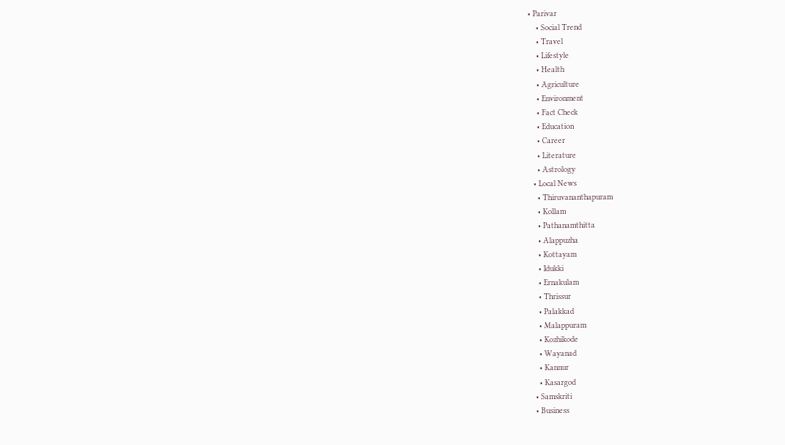• Parivar
    • Social Trend
    • Travel
    • Lifestyle
    • Health
    • Agriculture
    • Environment
    • Fact Check
    • Education
    • Career
    • Literature
    • Astrology
  • Local News
    • Thiruvananthapuram
    • Kollam
    • Pathanamthitta
    • Alappuzha
    • Kottayam
    • Idukki
    • Ernakulam
    • Thrissur
    • Palakkad
    • Malappuram
    • Kozhikode
    • Wayanad
    • Kannur
    • Kasargod
  • Samskriti
  • Business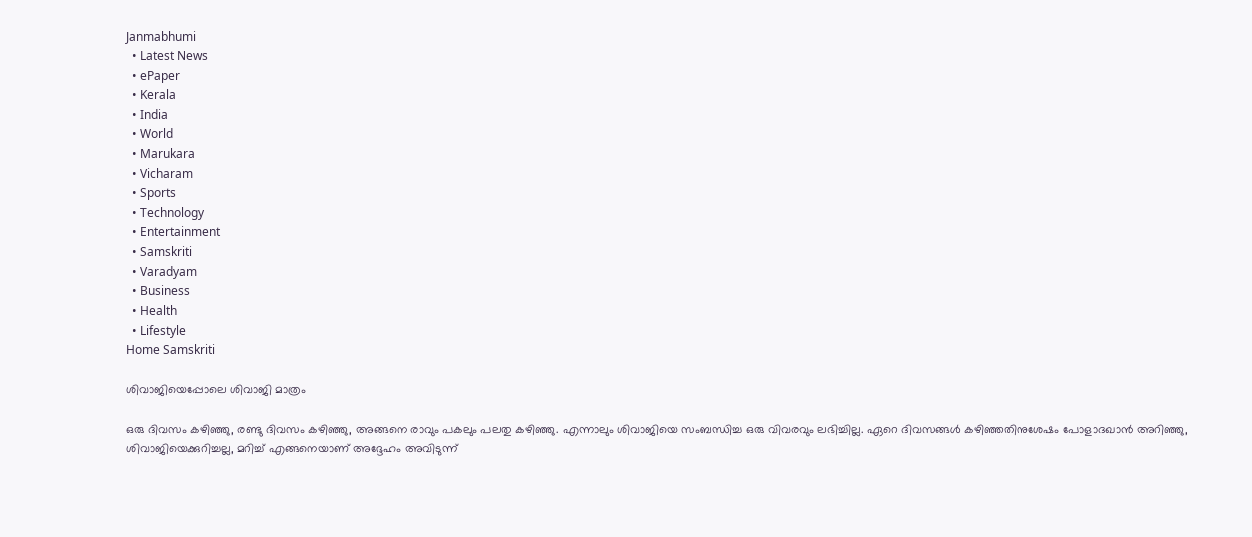Janmabhumi
  • Latest News
  • ePaper
  • Kerala
  • India
  • World
  • Marukara
  • Vicharam
  • Sports
  • Technology
  • Entertainment
  • Samskriti
  • Varadyam
  • Business
  • Health
  • Lifestyle
Home Samskriti

ശിവാജിയെപ്പോലെ ശിവാജി മാത്രം

ഒരു ദിവസം കഴിഞ്ഞു, രണ്ടു ദിവസം കഴിഞ്ഞു, അങ്ങനെ രാവും പകലും പലതു കഴിഞ്ഞു. എന്നാലും ശിവാജിയെ സംബന്ധിച്ച ഒരു വിവരവും ലഭിച്ചില്ല. ഏറെ ദിവസങ്ങള്‍ കഴിഞ്ഞതിനുശേഷം പോളാദഖാന്‍ അറിഞ്ഞു, ശിവാജിയെക്കുറിച്ചല്ല, മറിച്ച് എങ്ങനെയാണ് അദ്ദേഹം അവിടുന്ന്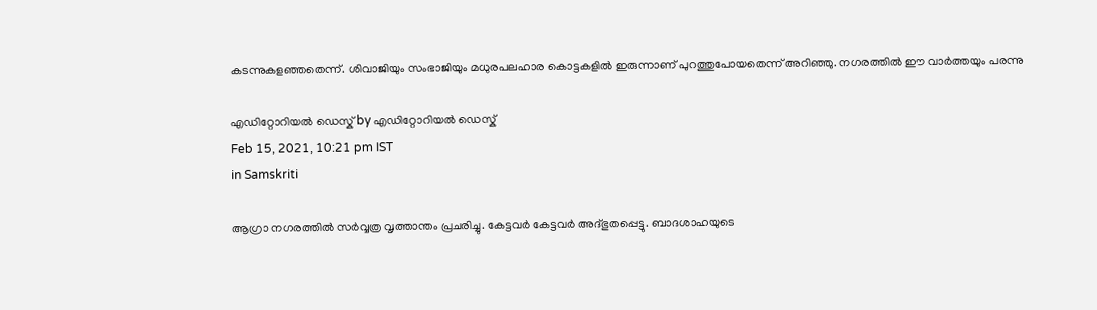കടന്നുകളഞ്ഞതെന്ന്. ശിവാജിയും സംഭാജിയും മധുരപലഹാര കൊട്ടകളില്‍ ഇരുന്നാണ് പുറത്തുപോയതെന്ന് അറിഞ്ഞു. നഗരത്തില്‍ ഈ വാര്‍ത്തയും പരന്നു

എഡിറ്റോറിയൽ ഡെസ്ക് by എഡിറ്റോറിയൽ ഡെസ്ക്
Feb 15, 2021, 10:21 pm IST
in Samskriti

ആഗ്രാ നഗരത്തില്‍ സര്‍വ്വത്ര വൃത്താന്തം പ്രചരിച്ചു. കേട്ടവര്‍ കേട്ടവര്‍ അദ്ഭുതപ്പെട്ടു. ബാദശാഹയുടെ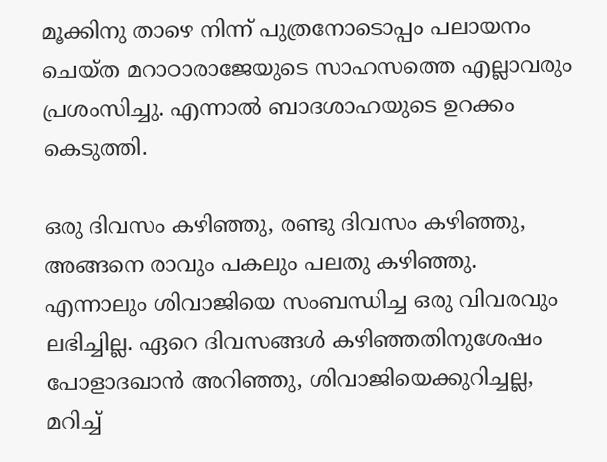മൂക്കിനു താഴെ നിന്ന് പുത്രനോടൊപ്പം പലായനം ചെയ്ത മറാഠാരാജേയുടെ സാഹസത്തെ എല്ലാവരും പ്രശംസിച്ചു. എന്നാല്‍ ബാദശാഹയുടെ ഉറക്കം കെടുത്തി.

ഒരു ദിവസം കഴിഞ്ഞു, രണ്ടു ദിവസം കഴിഞ്ഞു, അങ്ങനെ രാവും പകലും പലതു കഴിഞ്ഞു. എന്നാലും ശിവാജിയെ സംബന്ധിച്ച ഒരു വിവരവും ലഭിച്ചില്ല. ഏറെ ദിവസങ്ങള്‍ കഴിഞ്ഞതിനുശേഷം പോളാദഖാന്‍ അറിഞ്ഞു, ശിവാജിയെക്കുറിച്ചല്ല, മറിച്ച്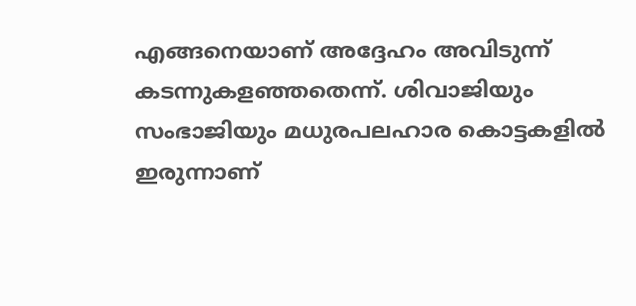എങ്ങനെയാണ് അദ്ദേഹം അവിടുന്ന് കടന്നുകളഞ്ഞതെന്ന്. ശിവാജിയും സംഭാജിയും മധുരപലഹാര കൊട്ടകളില്‍ ഇരുന്നാണ്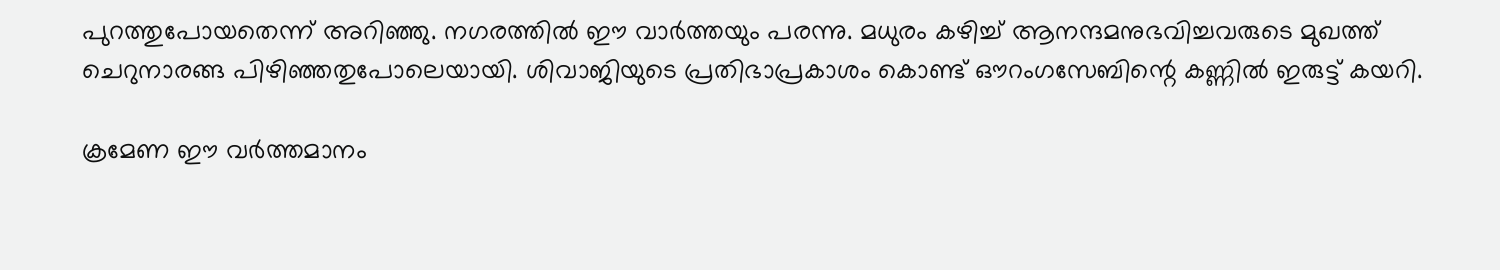പുറത്തുപോയതെന്ന് അറിഞ്ഞു. നഗരത്തില്‍ ഈ വാര്‍ത്തയും പരന്നു. മധുരം കഴിച്ച് ആനന്ദമനുഭവിച്ചവരുടെ മുഖത്ത് ചെറുനാരങ്ങ പിഴിഞ്ഞതുപോലെയായി. ശിവാജിയുടെ പ്രതിഭാപ്രകാശം കൊണ്ട് ഔറംഗസേബിന്റെ കണ്ണില്‍ ഇരുട്ട് കയറി.

ക്രമേണ ഈ വര്‍ത്തമാനം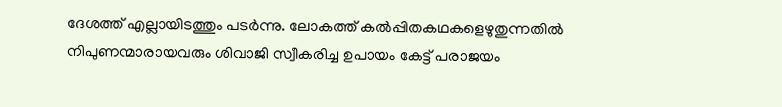ദേശത്ത് എല്ലായിടത്തും പടര്‍ന്നു. ലോകത്ത് കല്‍പ്പിതകഥകളെഴുതുന്നതില്‍ നിപുണന്മാരായവരും ശിവാജി സ്വീകരിച്ച ഉപായം കേട്ട് പരാജയം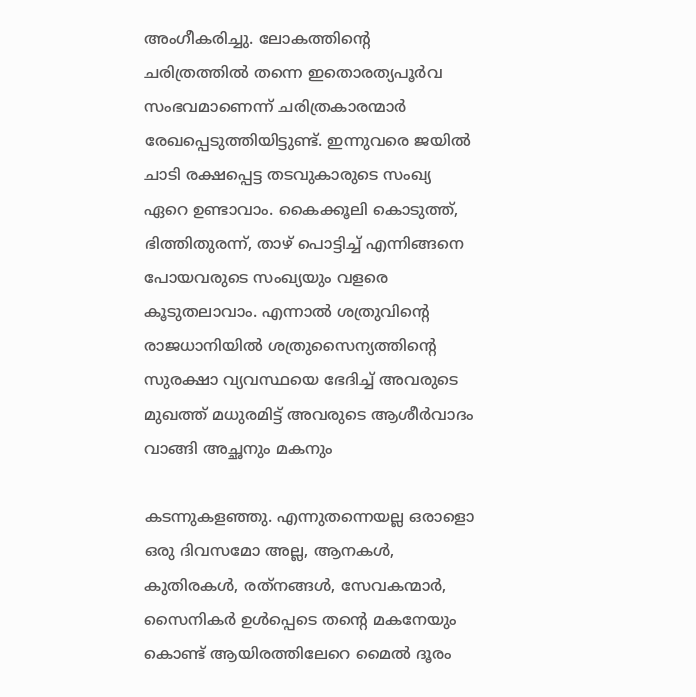അംഗീകരിച്ചു. ലോകത്തിന്റെ ചരിത്രത്തില്‍ തന്നെ ഇതൊരത്യപൂര്‍വ സംഭവമാണെന്ന് ചരിത്രകാരന്മാര്‍ രേഖപ്പെടുത്തിയിട്ടുണ്ട്. ഇന്നുവരെ ജയില്‍ ചാടി രക്ഷപ്പെട്ട തടവുകാരുടെ സംഖ്യ ഏറെ ഉണ്ടാവാം. കൈക്കൂലി കൊടുത്ത്, ഭിത്തിതുരന്ന്, താഴ് പൊട്ടിച്ച് എന്നിങ്ങനെ പോയവരുടെ സംഖ്യയും വളരെ കൂടുതലാവാം. എന്നാല്‍ ശത്രുവിന്റെ രാജധാനിയില്‍ ശത്രുസൈന്യത്തിന്റെ സുരക്ഷാ വ്യവസ്ഥയെ ഭേദിച്ച് അവരുടെ മുഖത്ത് മധുരമിട്ട് അവരുടെ ആശീര്‍വാദം വാങ്ങി അച്ഛനും മകനും

കടന്നുകളഞ്ഞു. എന്നുതന്നെയല്ല ഒരാളൊ ഒരു ദിവസമോ അല്ല, ആനകള്‍, കുതിരകള്‍, രത്‌നങ്ങള്‍, സേവകന്മാര്‍, സൈനികര്‍ ഉള്‍പ്പെടെ തന്റെ മകനേയും കൊണ്ട് ആയിരത്തിലേറെ മൈല്‍ ദൂരം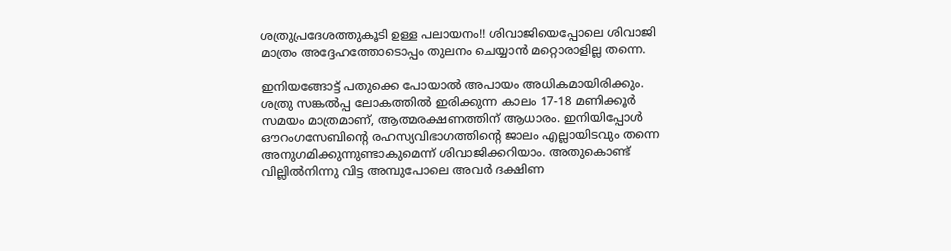ശത്രുപ്രദേശത്തുകൂടി ഉള്ള പലായനം!! ശിവാജിയെപ്പോലെ ശിവാജി മാത്രം അദ്ദേഹത്തോടൊപ്പം തുലനം ചെയ്യാന്‍ മറ്റൊരാളില്ല തന്നെ.

ഇനിയങ്ങോട്ട് പതുക്കെ പോയാല്‍ അപായം അധികമായിരിക്കും. ശത്രു സങ്കല്‍പ്പ ലോകത്തില്‍ ഇരിക്കുന്ന കാലം 17-18 മണിക്കൂര്‍ സമയം മാത്രമാണ്, ആത്മരക്ഷണത്തിന് ആധാരം. ഇനിയിപ്പോള്‍ ഔറംഗസേബിന്റെ രഹസ്യവിഭാഗത്തിന്റെ ജാലം എല്ലായിടവും തന്നെ അനുഗമിക്കുന്നുണ്ടാകുമെന്ന് ശിവാജിക്കറിയാം. അതുകൊണ്ട് വില്ലില്‍നിന്നു വിട്ട അമ്പുപോലെ അവര്‍ ദക്ഷിണ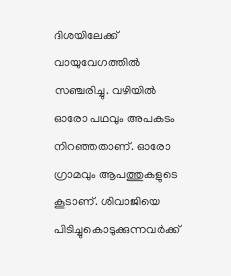ദിശയിലേക്ക് വായുവേഗത്തില്‍ സഞ്ചരിച്ചു. വഴിയില്‍ ഓരോ പഥവും അപകടം നിറഞ്ഞതാണ്. ഓരോ ഗ്രാമവും ആപത്തുകളുടെ കൂടാണ്. ശിവാജിയെ പിടിച്ചുകൊടുക്കുന്നവര്‍ക്ക്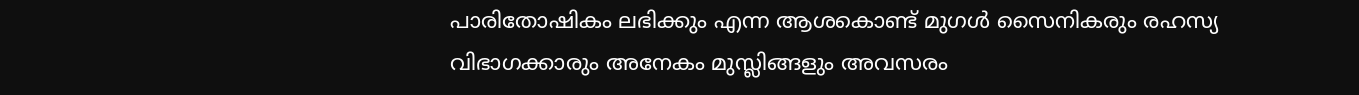പാരിതോഷികം ലഭിക്കും എന്ന ആശകൊണ്ട് മുഗള്‍ സൈനികരും രഹസ്യ വിഭാഗക്കാരും അനേകം മുസ്ലിങ്ങളും അവസരം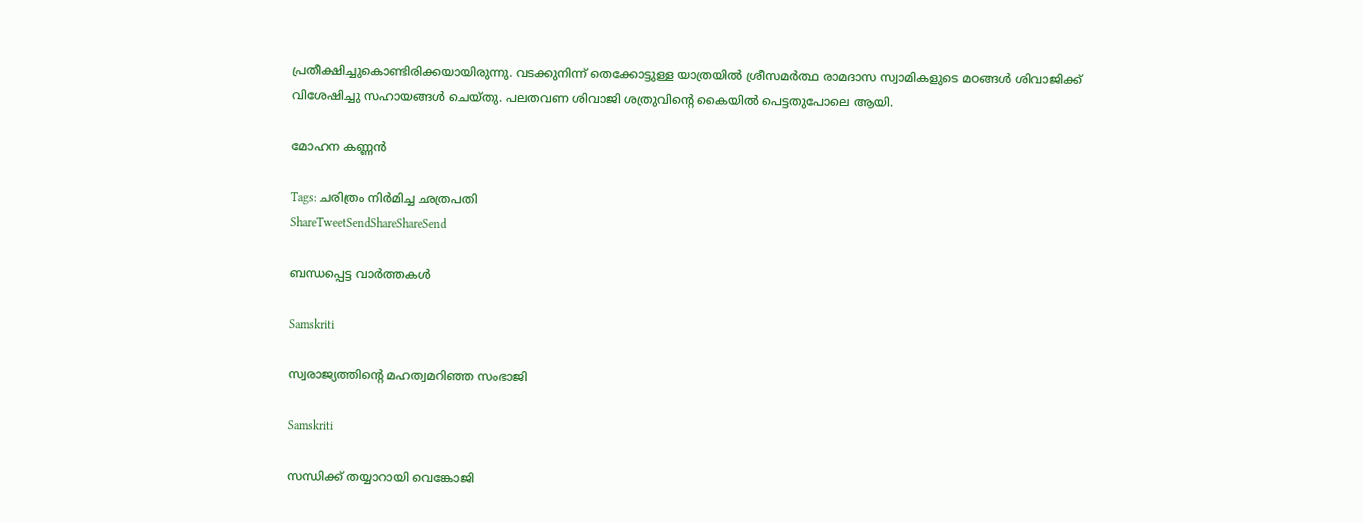പ്രതീക്ഷിച്ചുകൊണ്ടിരിക്കയായിരുന്നു. വടക്കുനിന്ന് തെക്കോട്ടുള്ള യാത്രയില്‍ ശ്രീസമര്‍ത്ഥ രാമദാസ സ്വാമികളുടെ മഠങ്ങള്‍ ശിവാജിക്ക് വിശേഷിച്ചു സഹായങ്ങള്‍ ചെയ്തു. പലതവണ ശിവാജി ശത്രുവിന്റെ കൈയില്‍ പെട്ടതുപോലെ ആയി.

മോഹന കണ്ണന്‍

Tags: ചരിത്രം നിര്‍മിച്ച ഛത്രപതി
ShareTweetSendShareShareSend

ബന്ധപ്പെട്ട വാര്‍ത്തകള്‍

Samskriti

സ്വരാജ്യത്തിന്റെ മഹത്വമറിഞ്ഞ സംഭാജി

Samskriti

സന്ധിക്ക് തയ്യാറായി വെങ്കോജി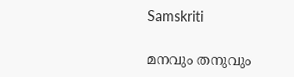Samskriti

മനവും തനുവും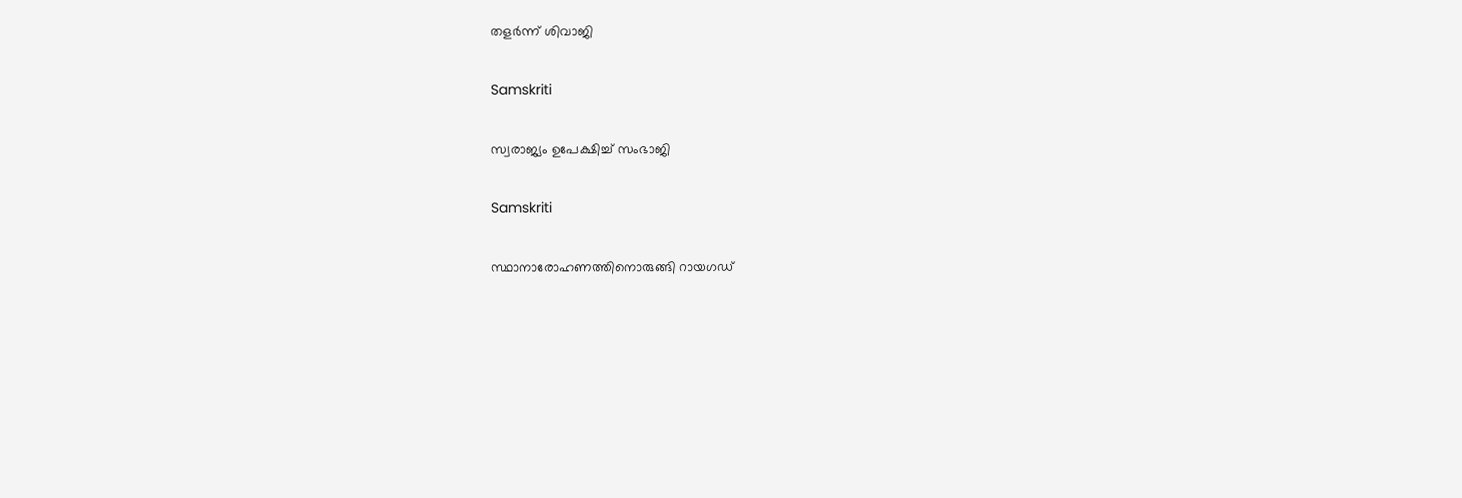തളര്‍ന്ന് ശിവാജി

Samskriti

സ്വരാജ്യം ഉപേക്ഷിച്ച് സംഭാജി

Samskriti

സ്ഥാനാരോഹണത്തിനൊരുങ്ങി റായഗഡ്‌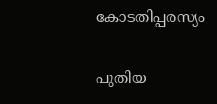കോടതിപ്പരസ്യം

പുതിയ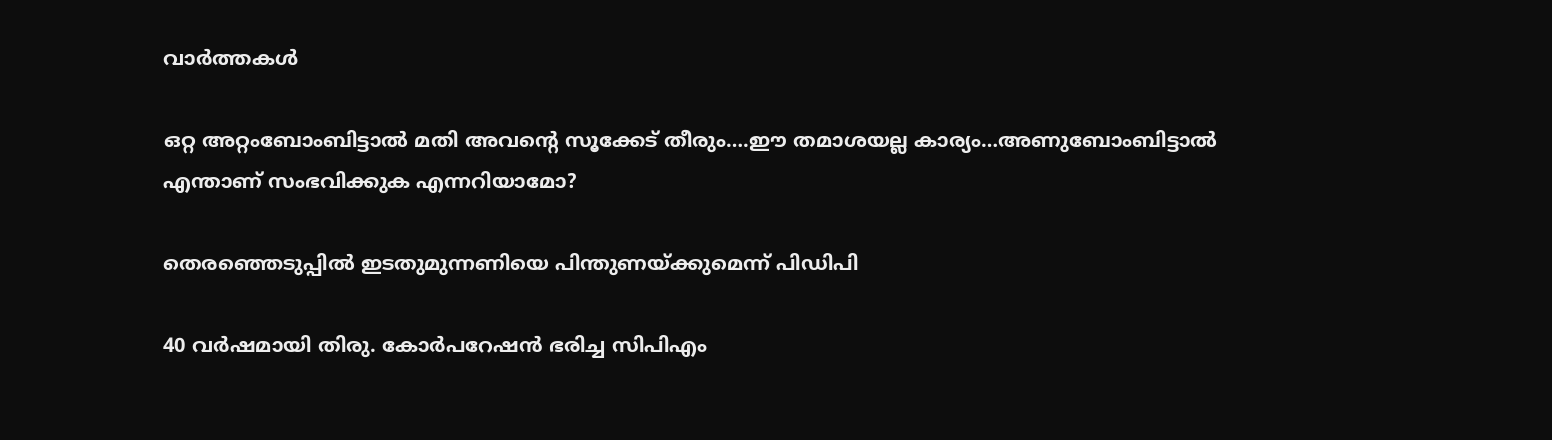വാര്‍ത്തകള്‍

ഒറ്റ അറ്റംബോംബിട്ടാൽ മതി അവന്റെ സൂക്കേട് തീരും….ഈ തമാശയല്ല കാര്യം…അണുബോംബിട്ടാല്‍ എന്താണ് സംഭവിക്കുക എന്നറിയാമോ?

തെരഞ്ഞെടുപ്പില്‍ ഇടതുമുന്നണിയെ പിന്തുണയ്‌ക്കുമെന്ന് പിഡിപി

40 വര്‍ഷമായി തിരു. കോര്‍പറേഷന്‍ ഭരിച്ച സിപിഎം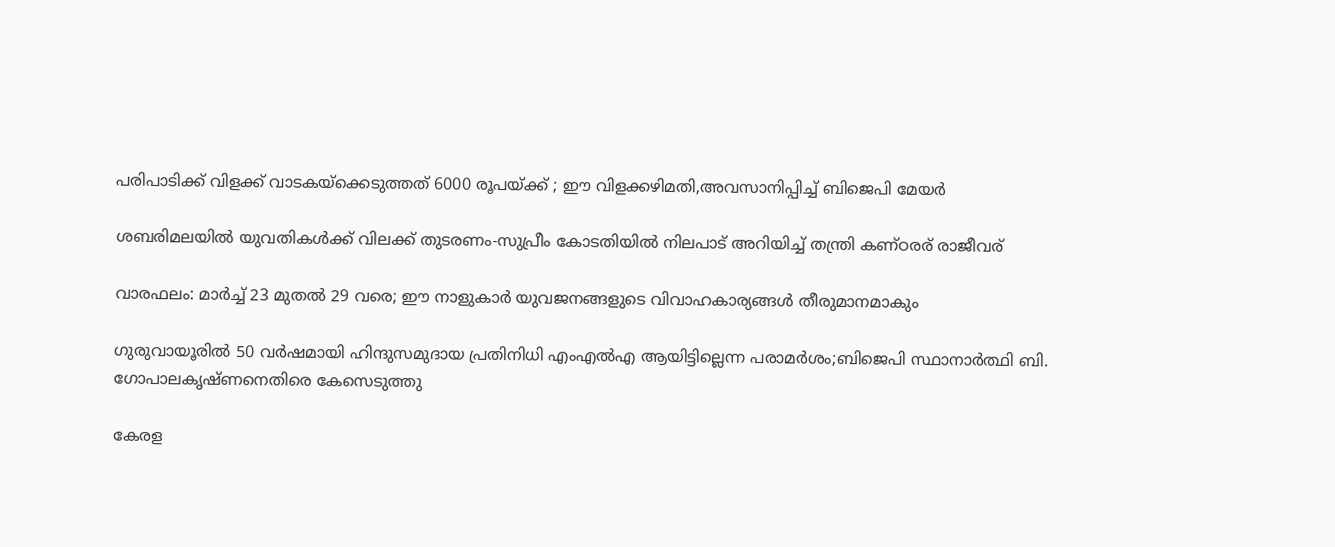പരിപാടിക്ക് വിളക്ക് വാടകയ്‌ക്കെടുത്തത് 6000 രൂപയ്‌ക്ക് ; ഈ വിളക്കഴിമതി,അവസാനിപ്പിച്ച് ബിജെപി മേയര്‍

ശബരിമലയില്‍ യുവതികള്‍ക്ക് വിലക്ക് തുടരണം-സുപ്രീം കോടതിയില്‍ നിലപാട് അറിയിച്ച് തന്ത്രി കണ്ഠരര് രാജീവര്

വാരഫലം: മാര്‍ച്ച് 23 മുതല്‍ 29 വരെ; ഈ നാളുകാര്‍ യുവജനങ്ങളുടെ വിവാഹകാര്യങ്ങള്‍ തീരുമാനമാകും

ഗുരുവായൂരില്‍ 50 വര്‍ഷമായി ഹിന്ദുസമുദായ പ്രതിനിധി എംഎല്‍എ ആയിട്ടില്ലെന്ന പരാമര്‍ശം;ബിജെപി സ്ഥാനാര്‍ത്ഥി ബി. ഗോപാലകൃഷ്ണനെതിരെ കേസെടുത്തു

കേരള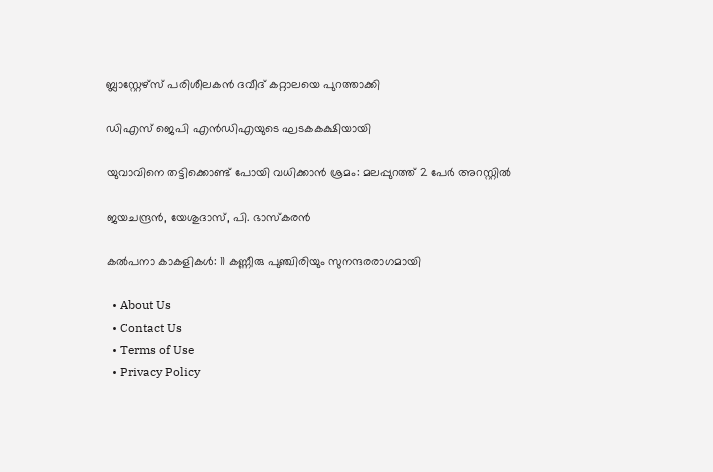ബ്ലാസ്റ്റേഴ്സ് പരിശീലകന്‍ ദവീദ് കറ്റാലയെ പുറത്താക്കി

ഡിഎസ് ജെപി എൻഡിഎയുടെ ഘടകകക്ഷിയായി

യുവാവിനെ തട്ടിക്കൊണ്ട് പോയി വധിക്കാന്‍ ശ്രമം: മലപ്പുറത്ത് 2 പേര്‍ അറസ്റ്റില്‍

ജയചന്ദ്രന്‍, യേശുദാസ്, പി. ഭാസ്‌കരന്‍

കല്‍പനാ കാകളികള്‍: 11 കണ്ണീരു പുഞ്ചിരിയും സുനന്ദരരാഗമായി

  • About Us
  • Contact Us
  • Terms of Use
  • Privacy Policy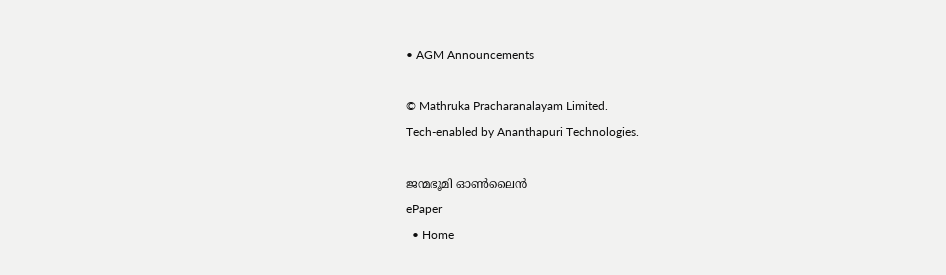• AGM Announcements

© Mathruka Pracharanalayam Limited.
Tech-enabled by Ananthapuri Technologies.

ജന്മഭൂമി ഓണ്‍ലൈന്‍
ePaper
  • Home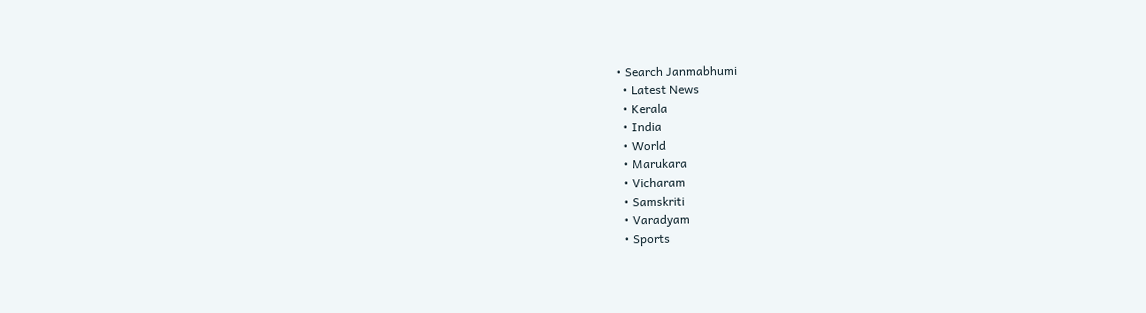• Search Janmabhumi
  • Latest News
  • Kerala
  • India
  • World
  • Marukara
  • Vicharam
  • Samskriti
  • Varadyam
  • Sports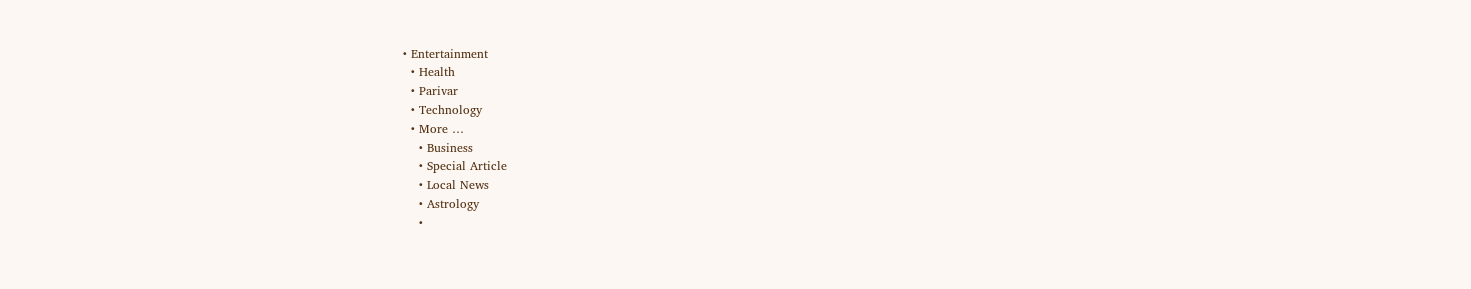• Entertainment
  • Health
  • Parivar
  • Technology
  • More …
    • Business
    • Special Article
    • Local News
    • Astrology
    •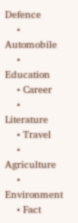Defence
    • Automobile
    • Education
    • Career
    • Literature
    • Travel
    • Agriculture
    • Environment
    • Fact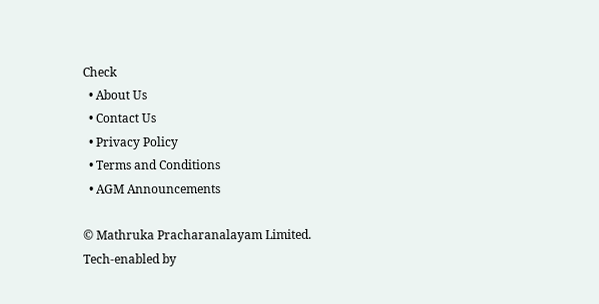Check
  • About Us
  • Contact Us
  • Privacy Policy
  • Terms and Conditions
  • AGM Announcements

© Mathruka Pracharanalayam Limited.
Tech-enabled by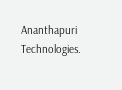Ananthapuri Technologies.